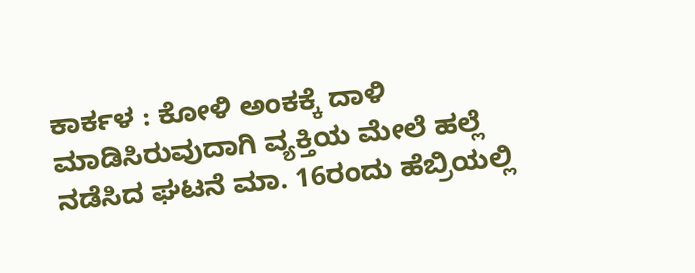ಕಾರ್ಕಳ : ಕೋಳಿ ಅಂಕಕ್ಕೆ ದಾಳಿ ಮಾಡಿಸಿರುವುದಾಗಿ ವ್ಯಕ್ತಿಯ ಮೇಲೆ ಹಲ್ಲೆ ನಡೆಸಿದ ಘಟನೆ ಮಾ. 16ರಂದು ಹೆಬ್ರಿಯಲ್ಲಿ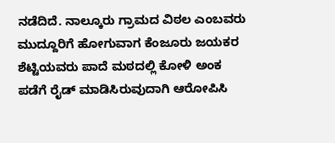ನಡೆದಿದೆ. ನಾಲ್ಕೂರು ಗ್ರಾಮದ ವಿಠಲ ಎಂಬವರು ಮುದ್ದೂರಿಗೆ ಹೋಗುವಾಗ ಕೆಂಜೂರು ಜಯಕರ ಶೆಟ್ಟಿಯವರು ಪಾದೆ ಮಠದಲ್ಲಿ ಕೋಳಿ ಅಂಕ ಪಡೆಗೆ ರೈಡ್ ಮಾಡಿಸಿರುವುದಾಗಿ ಆರೋಪಿಸಿ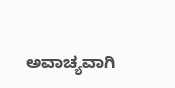ಅವಾಚ್ಯವಾಗಿ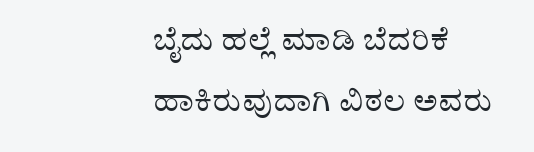ಬೈದು ಹಲ್ಲೆ ಮಾಡಿ ಬೆದರಿಕೆ ಹಾಕಿರುವುದಾಗಿ ವಿಠಲ ಅವರು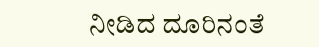ನೀಡಿದ ದೂರಿನಂತೆ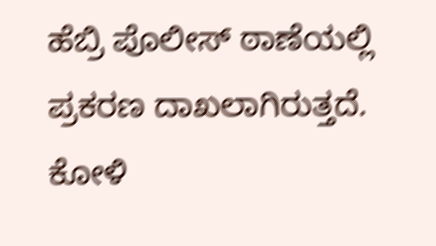ಹೆಬ್ರಿ ಪೊಲೀಸ್ ಠಾಣೆಯಲ್ಲಿ ಪ್ರಕರಣ ದಾಖಲಾಗಿರುತ್ತದೆ.
ಕೋಳಿ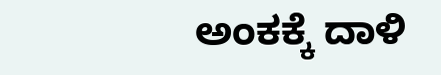ಅಂಕಕ್ಕೆ ದಾಳಿ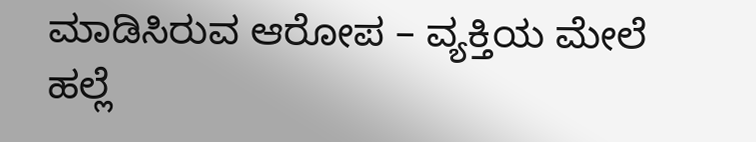ಮಾಡಿಸಿರುವ ಆರೋಪ – ವ್ಯಕ್ತಿಯ ಮೇಲೆ ಹಲ್ಲೆ